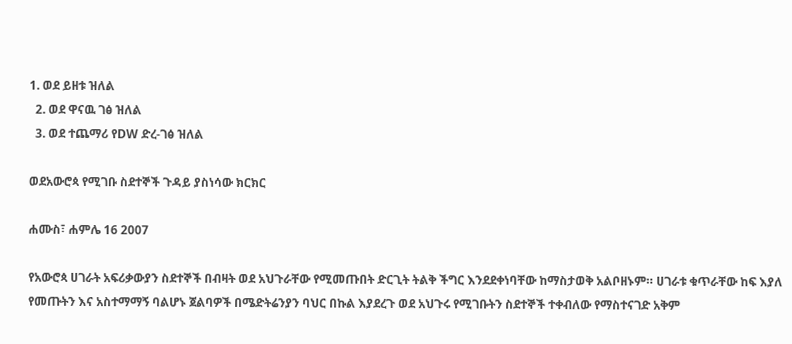1. ወደ ይዘቱ ዝለል
  2. ወደ ዋናዉ ገፅ ዝለል
  3. ወደ ተጨማሪ የDW ድረ-ገፅ ዝለል

ወደአውሮጳ የሚገቡ ስደተኞች ጉዳይ ያስነሳው ክርክር

ሐሙስ፣ ሐምሌ 16 2007

የአውሮጳ ሀገራት አፍሪቃውያን ስደተኞች በብዛት ወደ አህጉራቸው የሚመጡበት ድርጊት ትልቅ ችግር እንደደቀነባቸው ከማስታወቅ አልቦዘኑም። ሀገራቱ ቁጥራቸው ከፍ እያለ የመጡትን እና አስተማማኝ ባልሆኑ ጀልባዎች በሜድትሬንያን ባህር በኩል እያደረጉ ወደ አህጉሩ የሚገቡትን ስደተኞች ተቀብለው የማስተናገድ አቅም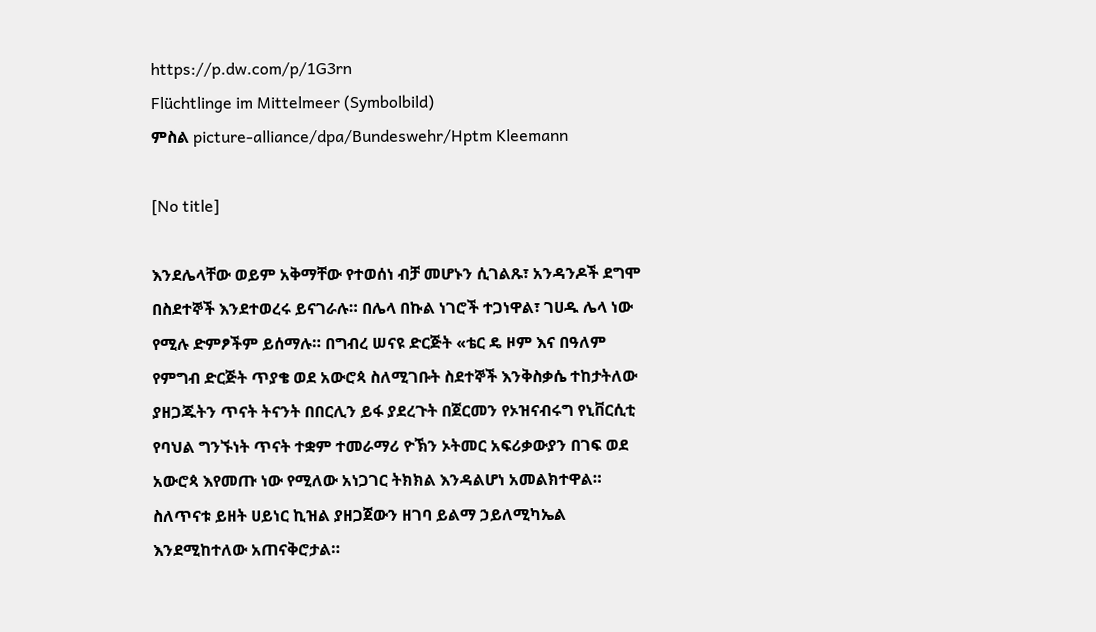https://p.dw.com/p/1G3rn
Flüchtlinge im Mittelmeer (Symbolbild)
ምስል picture-alliance/dpa/Bundeswehr/Hptm Kleemann

[No title]

እንደሌላቸው ወይም አቅማቸው የተወሰነ ብቻ መሆኑን ሲገልጹ፣ አንዳንዶች ደግሞ በስደተኞች እንደተወረሩ ይናገራሉ። በሌላ በኩል ነገሮች ተጋነዋል፣ ገሀዱ ሌላ ነው የሚሉ ድምፆችም ይሰማሉ። በግብረ ሠናዩ ድርጅት «ቴር ዴ ዞም እና በዓለም የምግብ ድርጅት ጥያቄ ወደ አውሮጳ ስለሚገቡት ስደተኞች እንቅስቃሴ ተከታትለው ያዘጋጁትን ጥናት ትናንት በበርሊን ይፋ ያደረጉት በጀርመን የኦዝናብሩግ የኒቨርሲቲ የባህል ግንኙነት ጥናት ተቋም ተመራማሪ ዮኽን ኦትመር አፍሪቃውያን በገፍ ወደ አውሮጳ እየመጡ ነው የሚለው አነጋገር ትክክል እንዳልሆነ አመልክተዋል። ስለጥናቱ ይዘት ሀይነር ኪዝል ያዘጋጀውን ዘገባ ይልማ ኃይለሚካኤል እንደሚከተለው አጠናቅሮታል።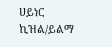ሀይነር ኪዝል/ይልማ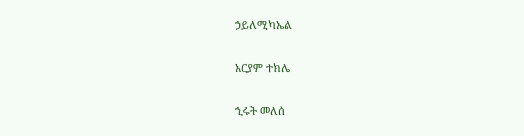ኃይለሚካኤል

አርያም ተክሌ

ኂሩት መለሰ